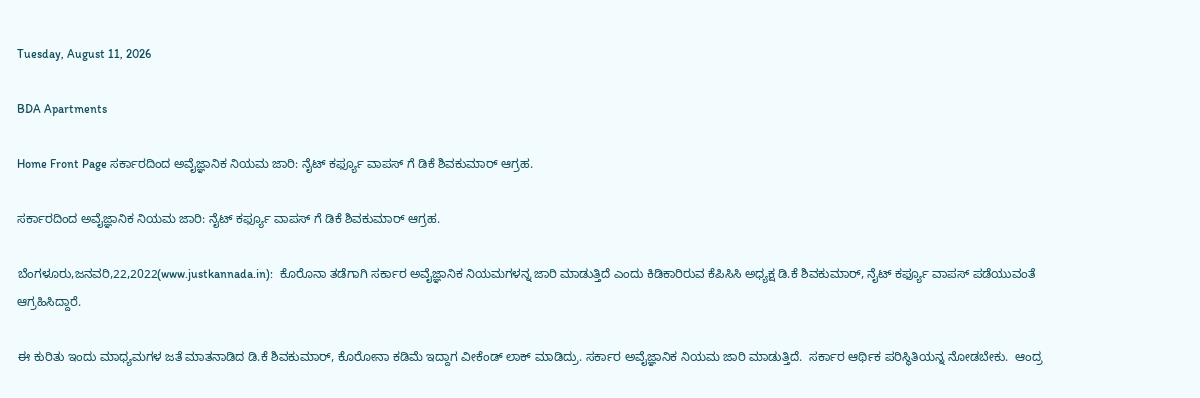Tuesday, August 11, 2026

BDA Apartments

Home Front Page ಸರ್ಕಾರದಿಂದ ಅವೈಜ್ಞಾನಿಕ ನಿಯಮ ಜಾರಿ: ನೈಟ್ ಕರ್ಫ್ಯೂ ವಾಪಸ್ ಗೆ ಡಿಕೆ ಶಿವಕುಮಾರ್ ಆಗ್ರಹ.

ಸರ್ಕಾರದಿಂದ ಅವೈಜ್ಞಾನಿಕ ನಿಯಮ ಜಾರಿ: ನೈಟ್ ಕರ್ಫ್ಯೂ ವಾಪಸ್ ಗೆ ಡಿಕೆ ಶಿವಕುಮಾರ್ ಆಗ್ರಹ.

ಬೆಂಗಳೂರು,ಜನವರಿ,22,2022(www.justkannada.in):  ಕೊರೊನಾ ತಡೆಗಾಗಿ ಸರ್ಕಾರ ಅವೈಜ್ಞಾನಿಕ ನಿಯಮಗಳನ್ನ ಜಾರಿ ಮಾಡುತ್ತಿದೆ ಎಂದು ಕಿಡಿಕಾರಿರುವ ಕೆಪಿಸಿಸಿ ಅಧ್ಯಕ್ಷ ಡಿ.ಕೆ ಶಿವಕುಮಾರ್, ನೈಟ್ ಕರ್ಫ್ಯೂ ವಾಪಸ್ ಪಡೆಯುವಂತೆ  ಆಗ್ರಹಿಸಿದ್ದಾರೆ.

ಈ ಕುರಿತು ಇಂದು ಮಾಧ್ಯಮಗಳ ಜತೆ ಮಾತನಾಡಿದ ಡಿ.ಕೆ ಶಿವಕುಮಾರ್, ಕೊರೋನಾ ಕಡಿಮೆ ಇದ್ದಾಗ ವೀಕೆಂಡ್ ಲಾಕ್ ಮಾಡಿದ್ರು. ಸರ್ಕಾರ ಅವೈಜ್ಞಾನಿಕ ನಿಯಮ ಜಾರಿ ಮಾಡುತ್ತಿದೆ.  ಸರ್ಕಾರ ಆರ್ಥಿಕ ಪರಿಸ್ಥಿತಿಯನ್ನ ನೋಡಬೇಕು.  ಆಂದ್ರ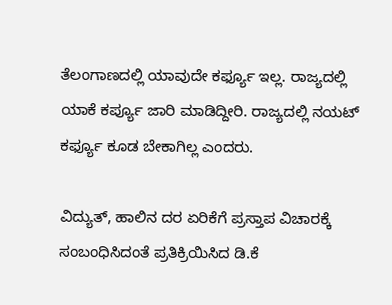ತೆಲಂಗಾಣದಲ್ಲಿ ಯಾವುದೇ ಕರ್ಫ್ಯೂ ಇಲ್ಲ. ರಾಜ್ಯದಲ್ಲಿ ಯಾಕೆ ಕರ್ಪ್ಯೂ ಜಾರಿ ಮಾಡಿದ್ದೀರಿ. ರಾಜ್ಯದಲ್ಲಿ ನಯಟ್ ಕರ್ಫ್ಯೂ ಕೂಡ ಬೇಕಾಗಿಲ್ಲ ಎಂದರು.

ವಿದ್ಯುತ್, ಹಾಲಿನ ದರ ಏರಿಕೆಗೆ ಪ್ರಸ್ತಾಪ ವಿಚಾರಕ್ಕೆ ಸಂಬಂಧಿಸಿದಂತೆ ಪ್ರತಿಕ್ರಿಯಿಸಿದ ಡಿ.ಕೆ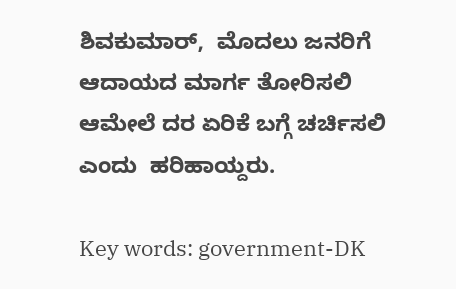ಶಿವಕುಮಾರ್,  ಮೊದಲು ಜನರಿಗೆ ಆದಾಯದ ಮಾರ್ಗ ತೋರಿಸಲಿ ಆಮೇಲೆ ದರ ಏರಿಕೆ ಬಗ್ಗೆ ಚರ್ಚಿಸಲಿ ಎಂದು  ಹರಿಹಾಯ್ದರು.

Key words: government-DK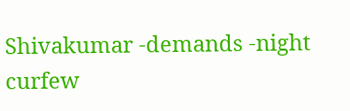Shivakumar -demands -night curfew